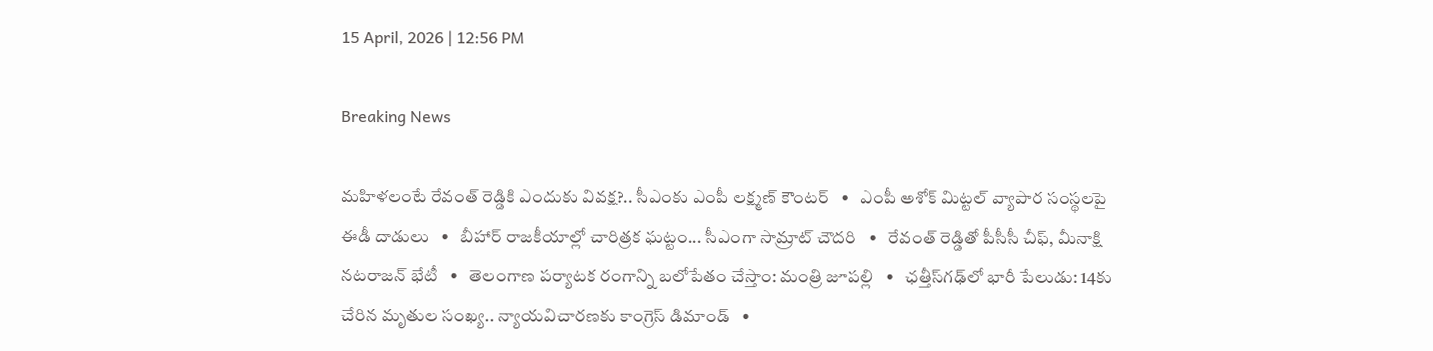15 April, 2026 | 12:56 PM

Breaking News

మహిళలంటే రేవంత్ రెడ్డికి ఎందుకు వివక్ష?.. సీఎంకు ఎంపీ లక్ష్మణ్ కౌంటర్   •   ఎంపీ అశోక్ మిట్టల్‌ వ్యాపార సంస్థలపై ఈడీ దాడులు   •   బీహార్ రాజకీయాల్లో చారిత్రక ఘట్టం... సీఎంగా సామ్రాట్‌ చౌదరి   •   రేవంత్‌ రెడ్డితో పీసీసీ చీఫ్, మీనాక్షి నటరాజన్ భేటీ   •   తెలంగాణ పర్యాటక రంగాన్ని బలోపేతం చేస్తాం: మంత్రి జూపల్లి   •   ఛత్తీస్‌గఢ్‌లో భారీ పేలుడు: 14కు చేరిన మృతుల సంఖ్య.. న్యాయవిచారణకు కాంగ్రెస్ డిమాండ్   •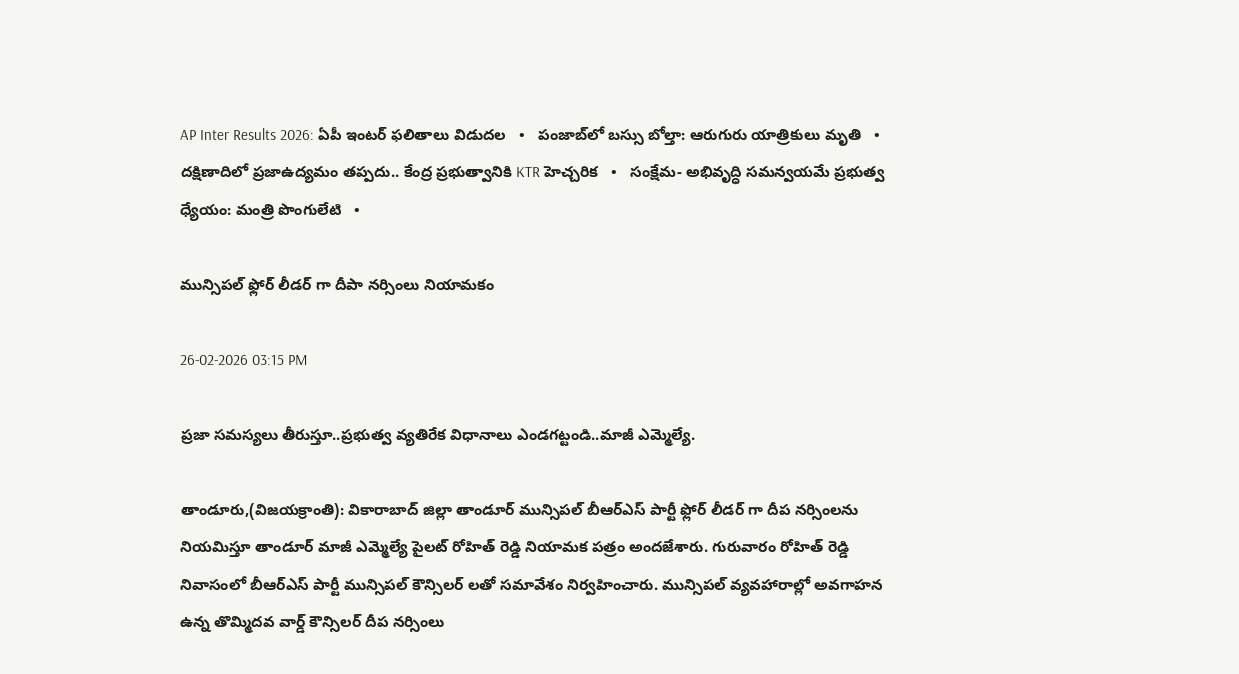AP Inter Results 2026: ఏపీ ఇంటర్ ఫలితాలు విడుదల   •   పంజాబ్‌లో బస్సు బోల్తా: ఆరుగురు యాత్రికులు మృతి   •   దక్షిణాదిలో ప్రజాఉద్యమం తప్పదు.. కేంద్ర ప్రభుత్వానికి KTR హెచ్చరిక   •   సంక్షేమ- అభివృద్ధి సమన్వయమే ప్రభుత్వ ధ్యేయం: మంత్రి పొంగులేటి   •

మున్సిపల్ ఫ్లోర్ లీడర్ గా దీపా నర్సింలు నియామకం

26-02-2026 03:15 PM

ప్రజా సమస్యలు తీరుస్తూ..ప్రభుత్వ వ్యతిరేక విధానాలు ఎండగట్టండి..మాజీ ఎమ్మెల్యే.

తాండూరు,(విజయక్రాంతి): వికారాబాద్ జిల్లా తాండూర్ మున్సిపల్ బీఆర్ఎస్ పార్టీ ఫ్లోర్ లీడర్ గా దీప నర్సింలను నియమిస్తూ తాండూర్ మాజీ ఎమ్మెల్యే పైలట్ రోహిత్ రెడ్డి నియామక పత్రం అందజేశారు. గురువారం రోహిత్ రెడ్డి నివాసంలో బీఆర్ఎస్ పార్టీ మున్సిపల్ కౌన్సిలర్ లతో సమావేశం నిర్వహించారు. మున్సిపల్ వ్యవహారాల్లో అవగాహన ఉన్న తొమ్మిదవ వార్డ్ కౌన్సిలర్ దీప నర్సింలు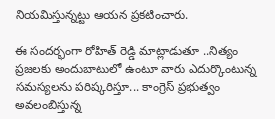నియమిస్తున్నట్టు ఆయన ప్రకటించారు.

ఈ సందర్భంగా రోహిత్ రెడ్డి మాట్లాడుతూ ..నిత్యం ప్రజలకు అందుబాటులో ఉంటూ వారు ఎదుర్కొంటున్న సమస్యలను పరిష్కరిస్తూ... కాంగ్రెస్ ప్రభుత్వం అవలంబిస్తున్న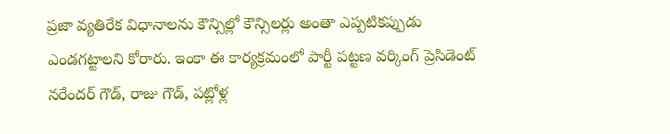ప్రజా వ్యతిరేక విధానాలను కౌన్సిల్లో కౌన్సిలర్లు అంతా ఎప్పటికప్పుడు ఎండగట్టాలని కోరారు. ఇంకా ఈ కార్యక్రమంలో పార్టీ పట్టణ వర్కింగ్ ప్రెసిడెంట్ నరేందర్ గౌడ్, రాజు గౌడ్, పట్లోళ్ల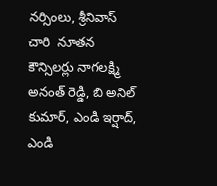నర్సింలు, శ్రీనివాస్ చారి  నూతన కౌన్సిలర్లు నాగలక్ష్మి అనంత్ రెడ్డి, బి అనిల్ కుమార్, ఎండి ఇర్షాద్, ఎండి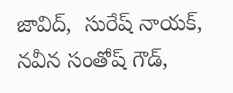జావిద్,  సురేష్ నాయక్, నవీన సంతోష్ గౌడ్,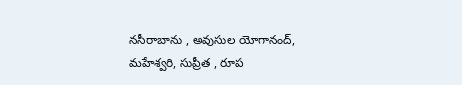నసీరాబాను , అవుసుల యోగానంద్, మహేశ్వరి, సుప్రీత , రూప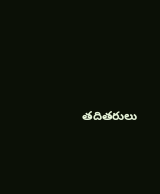తదితరులు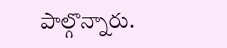పాల్గొన్నారు.